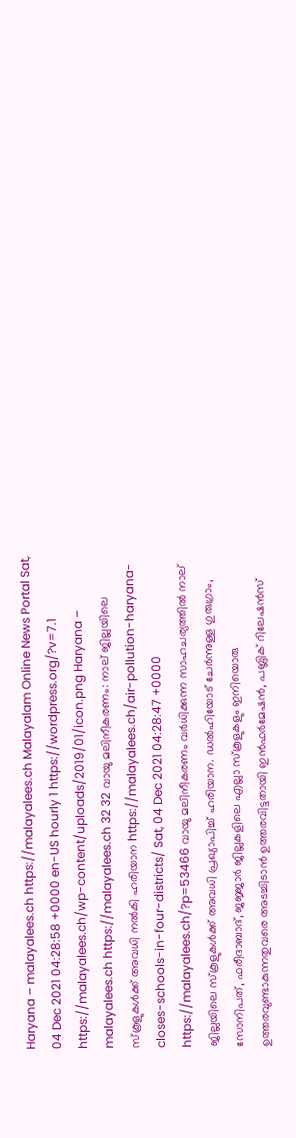Haryana – malayalees.ch https://malayalees.ch Malayalam Online News Portal Sat, 04 Dec 2021 04:28:58 +0000 en-US hourly 1 https://wordpress.org/?v=7.1 https://malayalees.ch/wp-content/uploads/2019/01/icon.png Haryana – malayalees.ch https://malayalees.ch 32 32 വായു മലിനീകരണം: നാല് ജില്ലയിലെ സ്‌കൂളുകൾക്ക് അവധി നൽകി ഹരിയാന https://malayalees.ch/air-pollution-haryana-closes-schools-in-four-districts/ Sat, 04 Dec 2021 04:28:47 +0000 https://malayalees.ch/?p=53466 വായു മലിനീകരണം വർധിക്കുന്ന സാഹചര്യത്തിൽ നാല് ജില്ലയിലെ സ്‌കൂളുകൾക്ക് അവധി പ്രഖ്യാപിച്ച് ഹരിയാന. ഡൽഹിയോട് ചേർന്നുള്ള ഗുരുഗ്രാം, സോനിപത്, ഫരീദാബാദ്, ജജ്ജാർ ജില്ലകളിലെ എല്ലാ സ്‌കൂളുകളും ഇനിയൊരു ഉത്തരവുണ്ടാകുന്നതുവരെ അടച്ചിടാൻ ഉത്തരവിട്ടതായി ഇൻഫർമേഷൻ, പബ്ലിക് റിലേഷൻസ്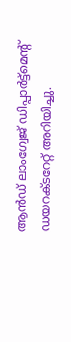ആൻഡ് ലാംഗ്വേജ് ഡിപ്പാർട്ട്‌മെന്റ് ഡയറക്ടറേറ്റ് അറിയിച്ചു.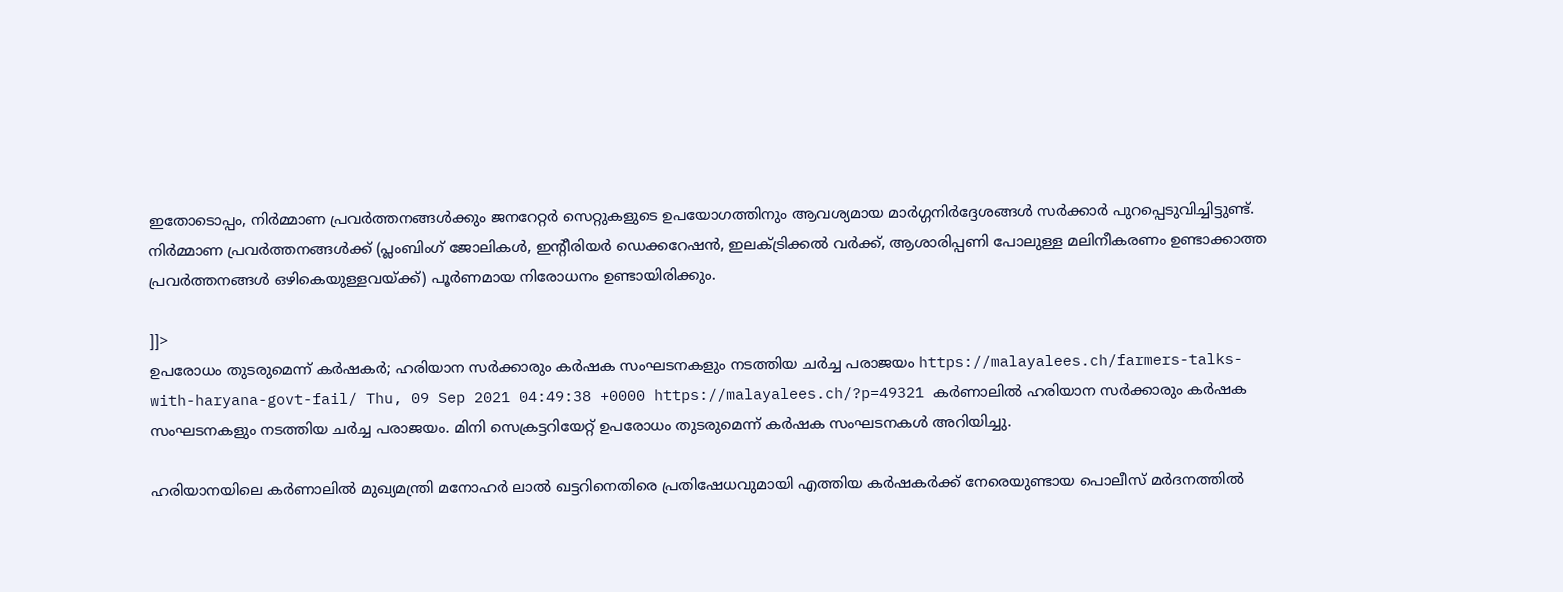ഇതോടൊപ്പം, നിർമ്മാണ പ്രവർത്തനങ്ങൾക്കും ജനറേറ്റർ സെറ്റുകളുടെ ഉപയോഗത്തിനും ആവശ്യമായ മാർഗ്ഗനിർദ്ദേശങ്ങൾ സർക്കാർ പുറപ്പെടുവിച്ചിട്ടുണ്ട്. നിർമ്മാണ പ്രവർത്തനങ്ങൾക്ക് (പ്ലംബിംഗ് ജോലികൾ, ഇന്റീരിയർ ഡെക്കറേഷൻ, ഇലക്ട്രിക്കൽ വർക്ക്, ആശാരിപ്പണി പോലുള്ള മലിനീകരണം ഉണ്ടാക്കാത്ത പ്രവർത്തനങ്ങൾ ഒഴികെയുള്ളവയ്ക്ക്) പൂർണമായ നിരോധനം ഉണ്ടായിരിക്കും.

]]>
ഉപരോധം തുടരുമെന്ന് കർഷകർ; ഹരിയാന സർക്കാരും കർഷക സംഘടനകളും നടത്തിയ ചർച്ച പരാജയം https://malayalees.ch/farmers-talks-with-haryana-govt-fail/ Thu, 09 Sep 2021 04:49:38 +0000 https://malayalees.ch/?p=49321 കർണാലിൽ ഹരിയാന സർക്കാരും കർഷക സംഘടനകളും നടത്തിയ ചർച്ച പരാജയം. മിനി സെക്രട്ടറിയേറ്റ് ഉപരോധം തുടരുമെന്ന് കർഷക സംഘടനകൾ അറിയിച്ചു.

ഹരിയാനയിലെ കർണാലിൽ മുഖ്യമന്ത്രി മനോഹർ ലാൽ ഖട്ടറിനെതിരെ പ്രതിഷേധവുമായി എത്തിയ കർഷകർക്ക് നേരെയുണ്ടായ പൊലീസ് മർദനത്തിൽ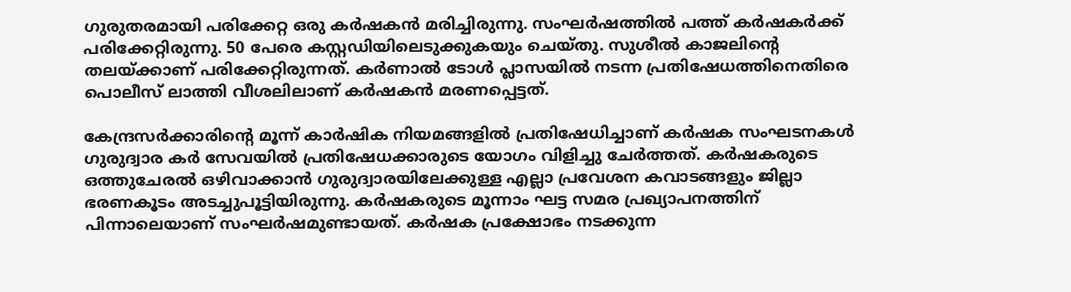ഗുരുതരമായി പരിക്കേറ്റ ഒരു കർഷകൻ മരിച്ചിരുന്നു. സംഘർഷത്തിൽ പത്ത് കർഷകർക്ക് പരിക്കേറ്റിരുന്നു. 50 പേരെ കസ്റ്റഡിയിലെടുക്കുകയും ചെയ്തു. സുശീൽ കാജലിന്റെ തലയ്ക്കാണ് പരിക്കേറ്റിരുന്നത്. കർണാൽ ടോൾ പ്ലാസയിൽ നടന്ന പ്രതിഷേധത്തിനെതിരെ പൊലീസ് ലാത്തി വീശലിലാണ് കർഷകൻ മരണപ്പെട്ടത്.

കേന്ദ്രസർക്കാരിന്റെ മൂന്ന് കാർഷിക നിയമങ്ങളിൽ പ്രതിഷേധിച്ചാണ് കർഷക സംഘടനകൾ ഗുരുദ്വാര കർ സേവയിൽ പ്രതിഷേധക്കാരുടെ യോഗം വിളിച്ചു ചേർത്തത്. കർഷകരുടെ ഒത്തുചേരൽ ഒഴിവാക്കാൻ ഗുരുദ്വാരയിലേക്കുള്ള എല്ലാ പ്രവേശന കവാടങ്ങളും ജില്ലാ ഭരണകൂടം അടച്ചുപൂട്ടിയിരുന്നു. കർഷകരുടെ മൂന്നാം ഘട്ട സമര പ്രഖ്യാപനത്തിന് പിന്നാലെയാണ് സംഘർഷമുണ്ടായത്. കർഷക പ്രക്ഷോഭം നടക്കുന്ന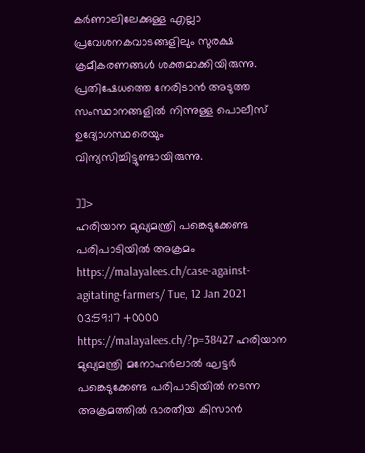കർണാലിലേക്കുള്ള എല്ലാ പ്രവേശനകവാടങ്ങളിലും സുരക്ഷ ക്രമീകരണങ്ങൾ ശക്തമാക്കിയിരുന്നു. പ്രതിഷേധത്തെ നേരിടാൻ അടുത്ത സംസ്ഥാനങ്ങളിൽ നിന്നുള്ള പൊലീസ് ഉദ്യോഗസ്ഥരെയും വിന്യസിച്ചിട്ടുണ്ടായിരുന്നു.

]]>
ഹരിയാന മുഖ്യമന്ത്രി പങ്കെടുക്കേണ്ട പരിപാടിയിൽ അക്രമം https://malayalees.ch/case-against-agitating-farmers/ Tue, 12 Jan 2021 03:59:17 +0000 https://malayalees.ch/?p=38427 ഹരിയാന മുഖ്യമന്ത്രി മനോഹർലാൽ ഘട്ടർ പങ്കെടുക്കേണ്ട പരിപാടിയിൽ നടന്ന അക്രമത്തിൽ ഭാരതീയ കിസാൻ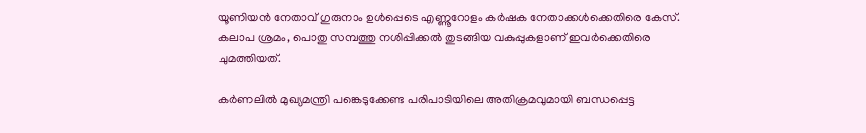യൂണിയൻ നേതാവ് ഗുരുനാം ഉൾപ്പെടെ എണ്ണൂറോളം കർഷക നേതാക്കൾക്കെതിരെ കേസ്. കലാപ ശ്രമം, പൊതു സമ്പത്തു നശിപ്പിക്കൽ തുടങ്ങിയ വകുപ്പുകളാണ് ഇവർക്കെതിരെ ചുമത്തിയത്.

കർണലിൽ മുഖ്യമന്ത്രി പങ്കെടുക്കേണ്ട പരിപാടിയിലെ അതിക്രമവുമായി ബന്ധപ്പെട്ട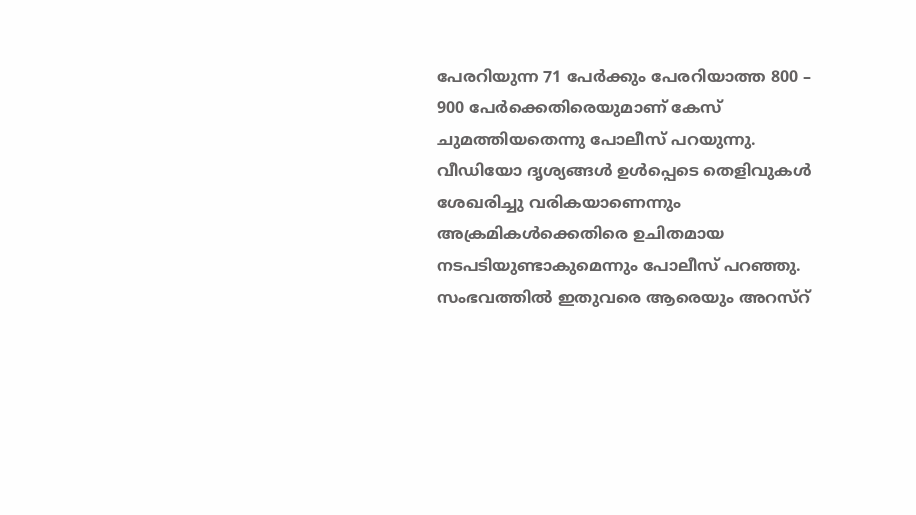പേരറിയുന്ന 71 പേർക്കും പേരറിയാത്ത 800 – 900 പേർക്കെതിരെയുമാണ് കേസ് ചുമത്തിയതെന്നു പോലീസ് പറയുന്നു. വീഡിയോ ദൃശ്യങ്ങൾ ഉൾപ്പെടെ തെളിവുകൾ ശേഖരിച്ചു വരികയാണെന്നും അക്രമികൾക്കെതിരെ ഉചിതമായ നടപടിയുണ്ടാകുമെന്നും പോലീസ് പറഞ്ഞു. സംഭവത്തിൽ ഇതുവരെ ആരെയും അറസ്റ്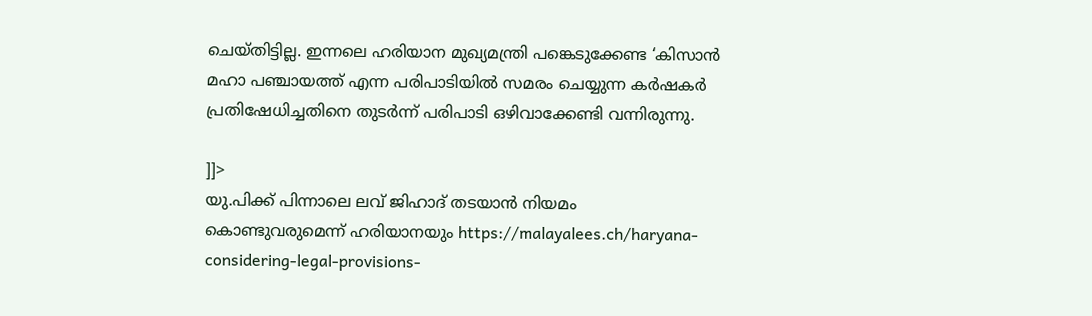ചെയ്തിട്ടില്ല. ഇന്നലെ ഹരിയാന മുഖ്യമന്ത്രി പങ്കെടുക്കേണ്ട ‘കിസാൻ മഹാ പഞ്ചായത്ത് എന്ന പരിപാടിയിൽ സമരം ചെയ്യുന്ന കർഷകർ പ്രതിഷേധിച്ചതിനെ തുടർന്ന് പരിപാടി ഒഴിവാക്കേണ്ടി വന്നിരുന്നു.

]]>
യു.പിക്ക് പിന്നാലെ ലവ് ജിഹാദ് തടയാന്‍ നിയമം കൊണ്ടുവരുമെന്ന് ഹരിയാനയും https://malayalees.ch/haryana-considering-legal-provisions-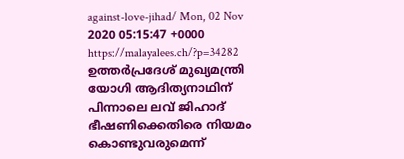against-love-jihad/ Mon, 02 Nov 2020 05:15:47 +0000 https://malayalees.ch/?p=34282 ഉത്തര്‍പ്രദേശ് മുഖ്യമന്ത്രി യോഗി ആദിത്യനാഥിന് പിന്നാലെ ലവ് ജിഹാദ് ഭീഷണിക്കെതിരെ നിയമം കൊണ്ടുവരുമെന്ന്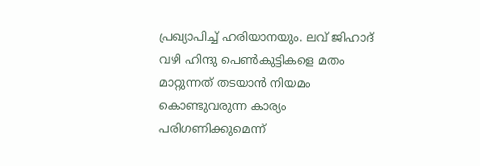പ്രഖ്യാപിച്ച് ഹരിയാനയും. ലവ് ജിഹാദ് വഴി ഹിന്ദു പെണ്‍കുട്ടികളെ മതം മാറ്റുന്നത് തടയാന്‍ നിയമം കൊണ്ടുവരുന്ന കാര്യം പരിഗണിക്കുമെന്ന്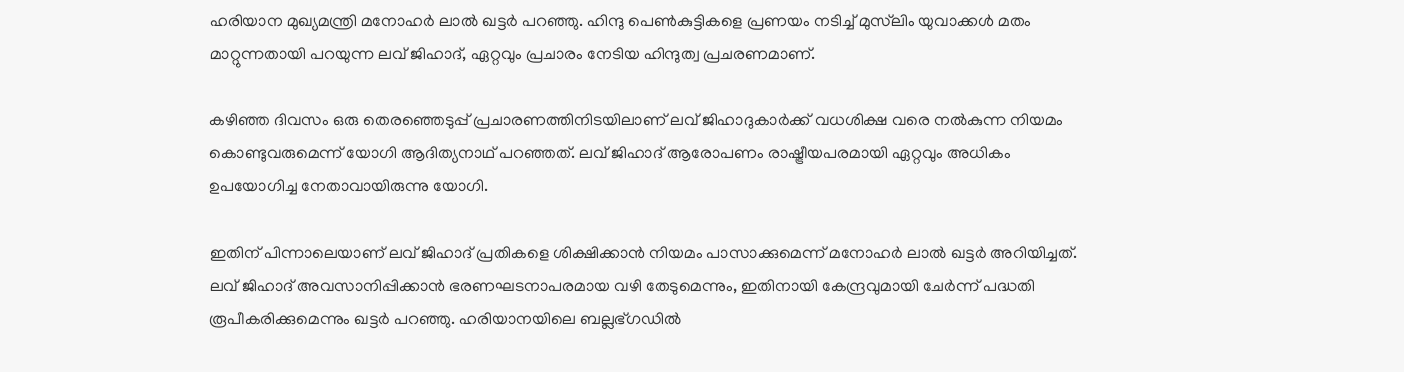ഹരിയാന മുഖ്യമന്ത്രി മനോഹര്‍ ലാല്‍ ഖട്ടര്‍ പറഞ്ഞു. ഹിന്ദു പെണ്‍കുട്ടികളെ പ്രണയം നടിച്ച് മുസ്‍ലിം യുവാക്കള്‍ മതം മാറ്റുന്നതായി പറയുന്ന ലവ് ജിഹാദ്, ഏറ്റവും പ്രചാരം നേടിയ ഹിന്ദുത്വ പ്രചരണമാണ്.

കഴിഞ്ഞ ദിവസം ഒരു തെരഞ്ഞെടുപ്പ് പ്രചാരണത്തിനിടയിലാണ് ലവ് ജിഹാദുകാര്‍ക്ക് വധശിക്ഷ വരെ നല്‍കുന്ന നിയമം കൊണ്ടുവരുമെന്ന് യോഗി ആദിത്യനാഥ് പറഞ്ഞത്. ലവ് ജിഹാദ് ആരോപണം രാഷ്ട്രീയപരമായി ഏറ്റവും അധികം ഉപയോഗിച്ച നേതാവായിരുന്നു യോഗി.

ഇതിന് പിന്നാലെയാണ് ലവ് ജിഹാദ് പ്രതികളെ ശിക്ഷിക്കാന്‍ നിയമം പാസാക്കുമെന്ന് മനോഹര്‍ ലാല്‍ ഖട്ടര്‍ അറിയിച്ചത്. ലവ് ജിഹാദ് അവസാനിപ്പിക്കാന്‍ ഭരണഘടനാപരമായ വഴി തേടുമെന്നും, ഇതിനായി കേന്ദ്രവുമായി ചേര്‍ന്ന് പദ്ധതി രൂപീകരിക്കുമെന്നും ഖട്ടര്‍ പറഞ്ഞു. ഹരിയാനയിലെ ബല്ലഭ്ഗഡില്‍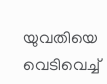യുവതിയെ വെടിവെച്ച്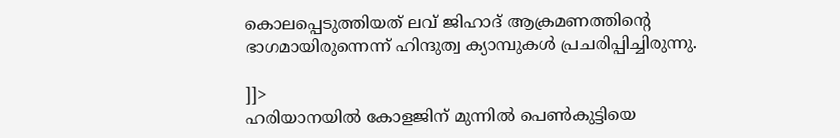കൊലപ്പെടുത്തിയത് ലവ് ജിഹാദ് ആക്രമണത്തിന്റെ ഭാഗമായിരുന്നെന്ന് ഹിന്ദുത്വ ക്യാമ്പുകള്‍ പ്രചരിപ്പിച്ചിരുന്നു.

]]>
ഹരിയാനയില്‍ കോളജിന് മുന്നില്‍ പെണ്‍കുട്ടിയെ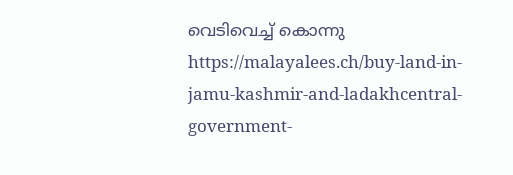വെടിവെച്ച് കൊന്നു https://malayalees.ch/buy-land-in-jamu-kashmir-and-ladakhcentral-government-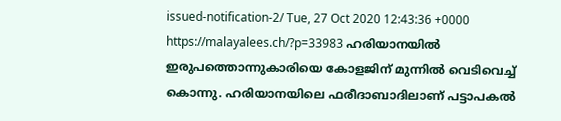issued-notification-2/ Tue, 27 Oct 2020 12:43:36 +0000 https://malayalees.ch/?p=33983 ഹരിയാനയില്‍ ഇരുപത്തൊന്നുകാരിയെ കോളജിന് മുന്നില്‍ വെടിവെച്ച് കൊന്നു. ഹരിയാനയിലെ ഫരീദാബാദിലാണ് പട്ടാപകല്‍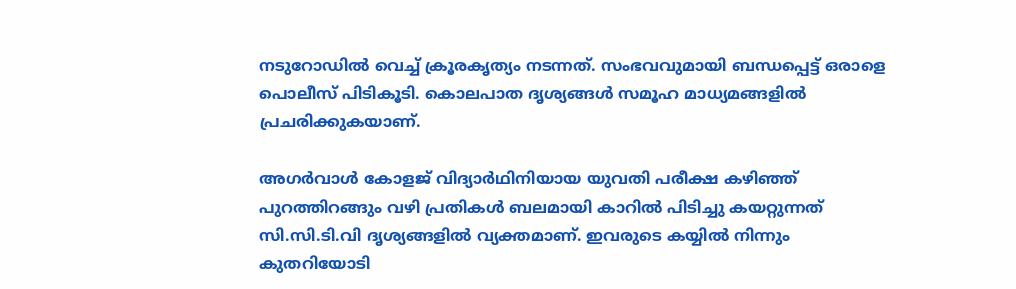നടുറോഡില്‍ വെച്ച് ക്രൂരകൃത്യം നടന്നത്. സംഭവവുമായി ബന്ധപ്പെട്ട് ഒരാളെ പൊലീസ് പിടികൂടി. കൊലപാത ദൃശ്യങ്ങള്‍ സമൂഹ മാധ്യമങ്ങളില്‍ പ്രചരിക്കുകയാണ്.

അഗര്‍വാള്‍ കോളജ് വിദ്യാര്‍ഥിനിയായ യുവതി പരീക്ഷ കഴിഞ്ഞ് പുറത്തിറങ്ങും വഴി പ്രതികള്‍ ബലമായി കാറില്‍ പിടിച്ചു കയറ്റുന്നത് സി.സി.ടി.വി ദൃശ്യങ്ങളില്‍ വ്യക്തമാണ്. ഇവരുടെ കയ്യില്‍ നിന്നും കുതറിയോടി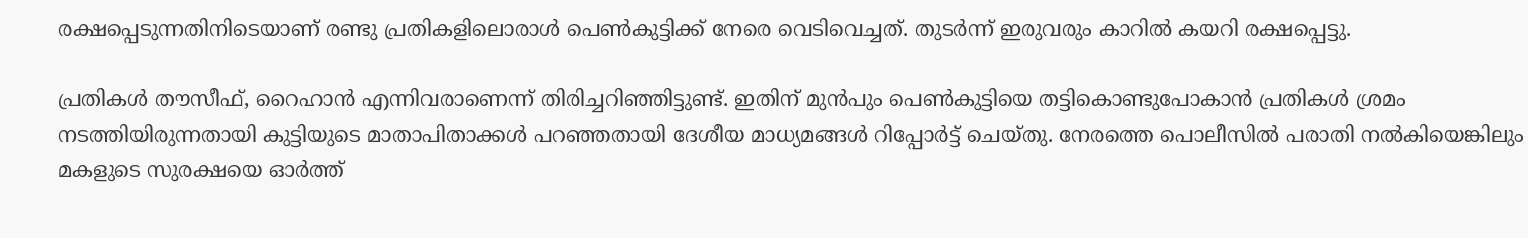രക്ഷപ്പെടുന്നതിനിടെയാണ് രണ്ടു പ്രതികളിലൊരാള്‍ പെണ്‍കുട്ടിക്ക് നേരെ വെടിവെച്ചത്. തുടര്‍ന്ന് ഇരുവരും കാറില്‍ കയറി രക്ഷപ്പെട്ടു.

പ്രതികള്‍ തൗസീഫ്, റൈഹാന്‍ എന്നിവരാണെന്ന് തിരിച്ചറിഞ്ഞിട്ടുണ്ട്. ഇതിന് മുന്‍പും പെണ്‍കുട്ടിയെ തട്ടികൊണ്ടുപോകാന്‍ പ്രതികള്‍ ശ്രമം നടത്തിയിരുന്നതായി കുട്ടിയുടെ മാതാപിതാക്കള്‍ പറഞ്ഞതായി ദേശീയ മാധ്യമങ്ങള്‍ റിപ്പോര്‍ട്ട് ചെയ്തു. നേരത്തെ പൊലീസില്‍ പരാതി നല്‍കിയെങ്കിലും മകളുടെ സുരക്ഷയെ ഓര്‍ത്ത്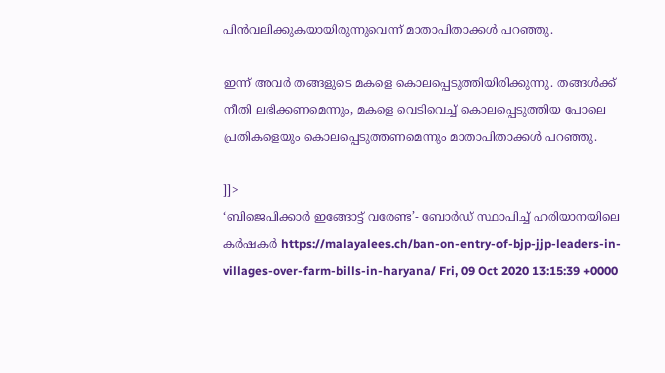പിന്‍വലിക്കുകയായിരുന്നുവെന്ന് മാതാപിതാക്കള്‍ പറഞ്ഞു.

ഇന്ന് അവര്‍ തങ്ങളുടെ മകളെ കൊലപ്പെടുത്തിയിരിക്കുന്നു. തങ്ങള്‍ക്ക് നീതി ലഭിക്കണമെന്നും, മകളെ വെടിവെച്ച് കൊലപ്പെടുത്തിയ പോലെ പ്രതികളെയും കൊലപ്പെടുത്തണമെന്നും മാതാപിതാക്കള്‍ പറഞ്ഞു.

]]>
‘ബിജെപിക്കാര്‍ ഇങ്ങോട്ട് വരേണ്ട’- ബോര്‍ഡ് സ്ഥാപിച്ച് ഹരിയാനയിലെ കര്‍ഷകര്‍ https://malayalees.ch/ban-on-entry-of-bjp-jjp-leaders-in-villages-over-farm-bills-in-haryana/ Fri, 09 Oct 2020 13:15:39 +0000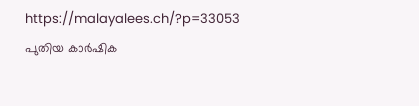https://malayalees.ch/?p=33053 പുതിയ കാര്‍ഷിക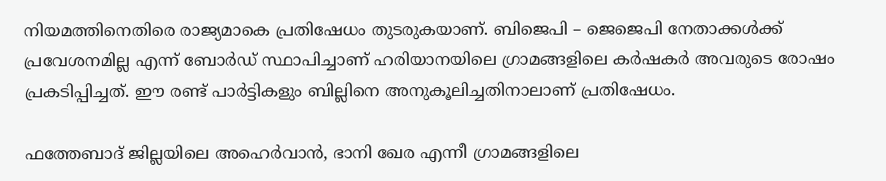നിയമത്തിനെതിരെ രാജ്യമാകെ പ്രതിഷേധം തുടരുകയാണ്. ബിജെപി – ജെജെപി നേതാക്കള്‍ക്ക് പ്രവേശനമില്ല എന്ന് ബോര്‍ഡ് സ്ഥാപിച്ചാണ് ഹരിയാനയിലെ ഗ്രാമങ്ങളിലെ കര്‍ഷകര്‍ അവരുടെ രോഷം പ്രകടിപ്പിച്ചത്. ഈ രണ്ട് പാര്‍ട്ടികളും ബില്ലിനെ അനുകൂലിച്ചതിനാലാണ് പ്രതിഷേധം.

ഫത്തേബാദ് ജില്ലയിലെ അഹെര്‍വാന്‍, ഭാനി ഖേര എന്നീ ഗ്രാമങ്ങളിലെ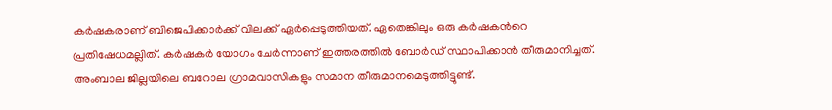കര്‍ഷകരാണ് ബിജെപിക്കാര്‍ക്ക് വിലക്ക് ഏര്‍പ്പെടുത്തിയത്. ഏതെങ്കിലും ഒരു കര്‍ഷകന്‍റെ പ്രതിഷേധമല്ലിത്. കര്‍ഷകര്‍ യോഗം ചേര്‍ന്നാണ് ഇത്തരത്തില്‍ ബോര്‍ഡ് സ്ഥാപിക്കാന്‍ തീരുമാനിച്ചത്. അംബാല ജില്ലയിലെ ബറോല ഗ്രാമവാസികളും സമാന തീരുമാനമെടുത്തിട്ടുണ്ട്.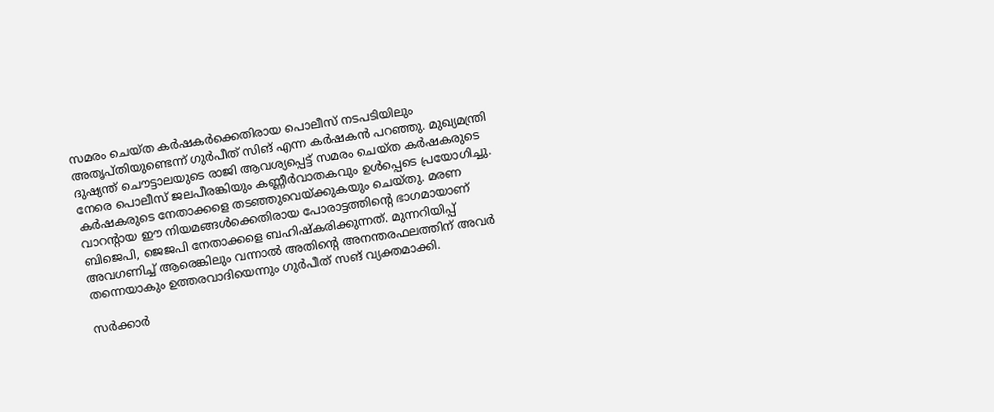സമരം ചെയ്ത കര്‍ഷകര്‍ക്കെതിരായ പൊലീസ് നടപടിയിലും അതൃപ്തിയുണ്ടെന്ന് ഗുര്‍പീത് സിങ് എന്ന കര്‍ഷകന്‍ പറഞ്ഞു. മുഖ്യമന്ത്രി ദുഷ്യന്ത് ചൌട്ടാലയുടെ രാജി ആവശ്യപ്പെട്ട് സമരം ചെയ്ത കര്‍ഷകരുടെ നേരെ പൊലീസ് ജലപീരങ്കിയും കണ്ണീര്‍വാതകവും ഉള്‍പ്പെടെ പ്രയോഗിച്ചു. കര്‍ഷകരുടെ നേതാക്കളെ തടഞ്ഞുവെയ്ക്കുകയും ചെയ്തു. മരണ വാറന്‍റായ ഈ നിയമങ്ങള്‍ക്കെതിരായ പോരാട്ടത്തിന്‍റെ ഭാഗമായാണ് ബിജെപി, ജെജപി നേതാക്കളെ ബഹിഷ്കരിക്കുന്നത്. മുന്നറിയിപ്പ് അവഗണിച്ച് ആരെങ്കിലും വന്നാല്‍ അതിന്‍റെ അനന്തരഫലത്തിന് അവര്‍ തന്നെയാകും ഉത്തരവാദിയെന്നും ഗുര്‍പീത് സങ് വ്യക്തമാക്കി.

സര്‍ക്കാര്‍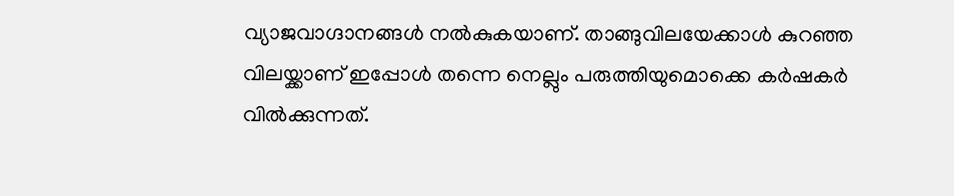വ്യാജവാഗ്ദാനങ്ങള്‍ നല്‍കുകയാണ്. താങ്ങുവിലയേക്കാള്‍ കുറഞ്ഞ വിലയ്ക്കാണ് ഇപ്പോള്‍ തന്നെ നെല്ലും പരുത്തിയുമൊക്കെ കര്‍ഷകര്‍ വില്‍ക്കുന്നത്.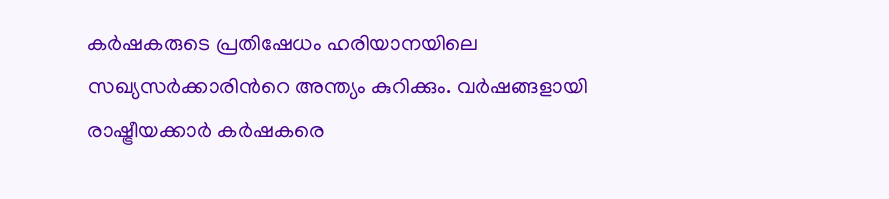കര്‍ഷകരുടെ പ്രതിഷേധം ഹരിയാനയിലെ സഖ്യസര്‍ക്കാരിന്‍റെ അന്ത്യം കുറിക്കും. വര്‍ഷങ്ങളായി രാഷ്ട്രീയക്കാര്‍ കര്‍ഷകരെ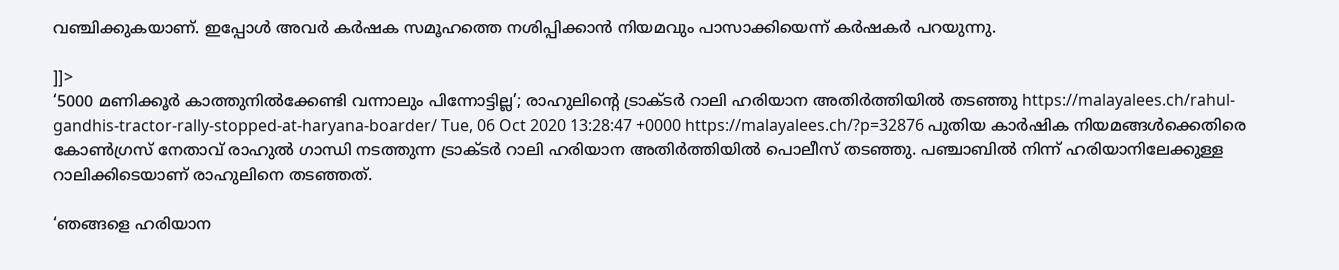വഞ്ചിക്കുകയാണ്. ഇപ്പോള്‍ അവര്‍ കര്‍ഷക സമൂഹത്തെ നശിപ്പിക്കാന്‍ നിയമവും പാസാക്കിയെന്ന് കര്‍ഷകര്‍ പറയുന്നു.

]]>
‘5000 മണിക്കൂര്‍ കാത്തുനില്‍ക്കേണ്ടി വന്നാലും പിന്നോട്ടില്ല’; രാഹുലിന്‍റെ ട്രാക്ടര്‍ റാലി ഹരിയാന അതിര്‍ത്തിയില്‍ തടഞ്ഞു https://malayalees.ch/rahul-gandhis-tractor-rally-stopped-at-haryana-boarder/ Tue, 06 Oct 2020 13:28:47 +0000 https://malayalees.ch/?p=32876 പുതിയ കാര്‍ഷിക നിയമങ്ങള്‍ക്കെതിരെ കോണ്‍ഗ്രസ് നേതാവ് രാഹുല്‍ ഗാന്ധി നടത്തുന്ന ട്രാക്ടര്‍ റാലി ഹരിയാന അതിര്‍ത്തിയില്‍ പൊലീസ് തടഞ്ഞു. പഞ്ചാബില്‍ നിന്ന് ഹരിയാനിലേക്കുള്ള റാലിക്കിടെയാണ് രാഹുലിനെ തടഞ്ഞത്.

‘ഞങ്ങളെ ഹരിയാന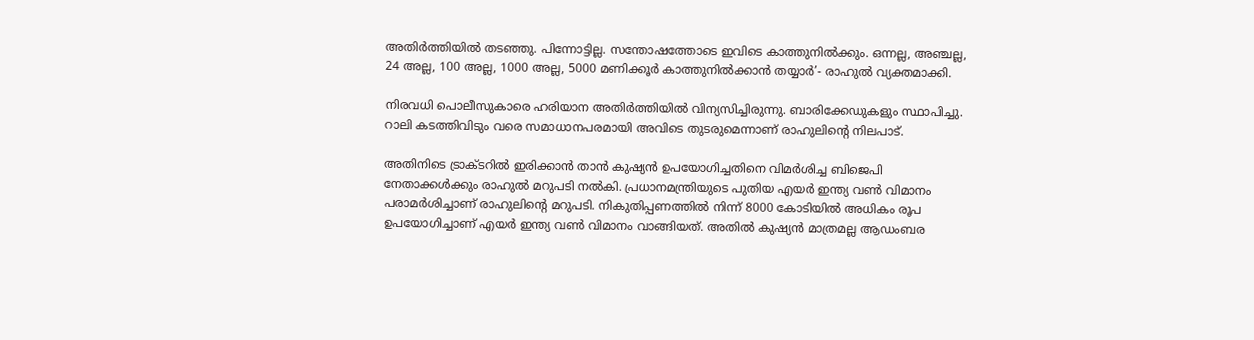അതിര്‍ത്തിയില്‍ തടഞ്ഞു. പിന്നോട്ടില്ല. സന്തോഷത്തോടെ ഇവിടെ കാത്തുനില്‍ക്കും. ഒന്നല്ല, അഞ്ചല്ല, 24 അല്ല, 100 അല്ല, 1000 അല്ല, 5000 മണിക്കൂര്‍ കാത്തുനില്‍ക്കാന്‍ തയ്യാര്‍’- രാഹുല്‍ വ്യക്തമാക്കി.

നിരവധി പൊലീസുകാരെ ഹരിയാന അതിര്‍ത്തിയില്‍ വിന്യസിച്ചിരുന്നു. ബാരിക്കേഡുകളും സ്ഥാപിച്ചു. റാലി കടത്തിവിടും വരെ സമാധാനപരമായി അവിടെ തുടരുമെന്നാണ് രാഹുലിന്‍റെ നിലപാട്.

അതിനിടെ ട്രാക്ടറില്‍ ഇരിക്കാന്‍ താന്‍ കുഷ്യന്‍ ഉപയോഗിച്ചതിനെ വിമര്‍ശിച്ച ബിജെപി നേതാക്കള്‍ക്കും രാഹുല്‍ മറുപടി നല്‍കി. പ്രധാനമന്ത്രിയുടെ പുതിയ എയര്‍ ഇന്ത്യ വണ്‍ വിമാനം പരാമര്‍ശിച്ചാണ് രാഹുലിന്റെ മറുപടി. നികുതിപ്പണത്തില്‍ നിന്ന് 8000 കോടിയില്‍ അധികം രൂപ ഉപയോഗിച്ചാണ് എയര്‍ ഇന്ത്യ വണ്‍ വിമാനം വാങ്ങിയത്. അതില്‍ കുഷ്യന്‍ മാത്രമല്ല ആഡംബര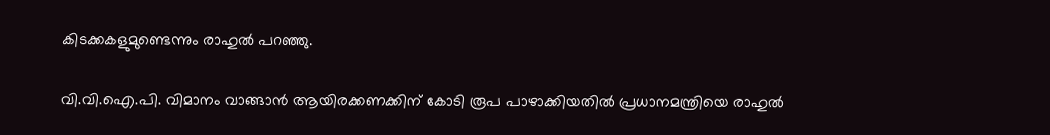കിടക്കകളുമുണ്ടെന്നും രാഹുല്‍ പറഞ്ഞു.

വി.വി.ഐ.പി. വിമാനം വാങ്ങാന്‍ ആയിരക്കണക്കിന് കോടി രൂപ പാഴാക്കിയതില്‍ പ്രധാനമന്ത്രിയെ രാഹുല്‍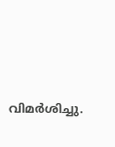വിമര്‍ശിച്ചു.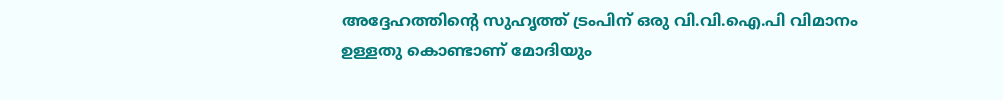അദ്ദേഹത്തിന്റെ സുഹൃത്ത് ട്രംപിന് ഒരു വി.വി.ഐ.പി വിമാനം ഉള്ളതു കൊണ്ടാണ് മോദിയും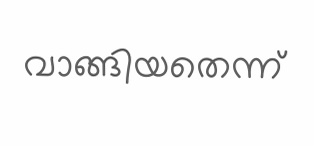വാങ്ങിയതെന്ന്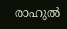രാഹുല്‍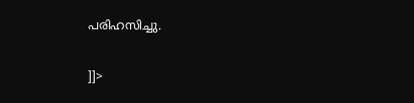പരിഹസിച്ചു.

]]>